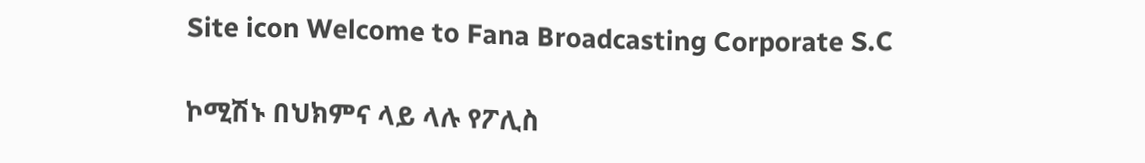Site icon Welcome to Fana Broadcasting Corporate S.C

ኮሚሽኑ በህክምና ላይ ላሉ የፖሊስ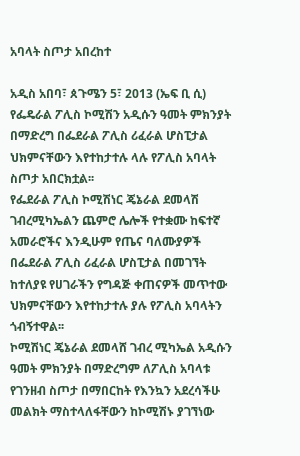አባላት ስጦታ አበረከተ

አዲስ አበባ፣ ጰጉሜን 5፣ 2013 (ኤፍ ቢ ሲ) የፌዴራል ፖሊስ ኮሚሽን አዲሱን ዓመት ምክንያት በማድረግ በፌደራል ፖሊስ ሪፈራል ሆስፒታል ህክምናቸውን እየተከታተሉ ላሉ የፖሊስ አባላት ስጦታ አበርክቷል፡፡
የፌደራል ፖሊስ ኮሚሽነር ጄኔራል ደመላሽ ገብረሚካኤልን ጨምሮ ሌሎች የተቋሙ ከፍተኛ አመራሮችና እንዲሁም የጤና ባለሙያዎች በፌደራል ፖሊስ ሪፈራል ሆስፒታል በመገኘት ከተለያዩ የሀገራችን የግዳጅ ቀጠናዎች መጥተው ህክምናቸውን እየተከታተሉ ያሉ የፖሊስ አባላትን ጎብኝተዋል፡፡
ኮሚሽነር ጄኔራል ደመላሸ ገብረ ሚካኤል አዲሱን ዓመት ምክንያት በማድረግም ለፖሊስ አባላቱ የገንዘብ ስጦታ በማበርከት የእንኳን አደረሳችሁ መልክት ማስተላለፋቸውን ከኮሚሽኑ ያገኘነው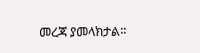መረጃ ያመላክታል፡፡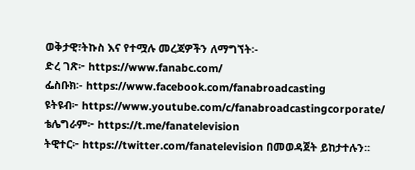ወቅታዊ፣ትኩስ እና የተሟሉ መረጃዎችን ለማግኘት፡-
ድረ ገጽ፦ https://www.fanabc.com/
ፌስቡክ፡- https://www.facebook.com/fanabroadcasting
ዩትዩብ፦ https://www.youtube.com/c/fanabroadcastingcorporate/
ቴሌግራም፦ https://t.me/fanatelevision
ትዊተር፦ https://twitter.com/fanatelevision በመወዳጀት ይከታተሉን፡፡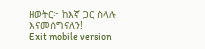ዘወትር፦ ከእኛ ጋር ስላሉ እናመሰግናለን!
Exit mobile version